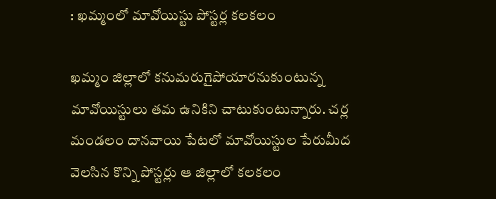: ఖమ్మంలో మావోయిస్టు పోస్టర్ల కలకలం

ఖమ్మం జిల్లాలో కనుమరుగైపోయారనుకుంటున్న మావోయిస్టులు తమ ఉనికిని చాటుకుంటున్నారు. చర్ల మండలం దానవాయి పేటలో మావోయిస్టుల పేరుమీద వెలసిన కొన్ని పోస్టర్లు ఆ జిల్లాలో కలకలం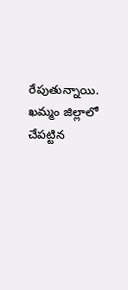రేపుతున్నాయి. ఖమ్మం జిల్లాలో చేపట్టిన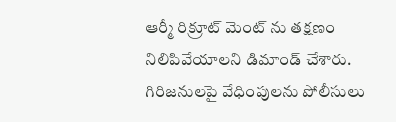ఆర్మీ రిక్రూట్ మెంట్ ను తక్షణం నిలిపివేయాలని డిమాండ్ చేశారు. గిరిజనులపై వేధింపులను పోలీసులు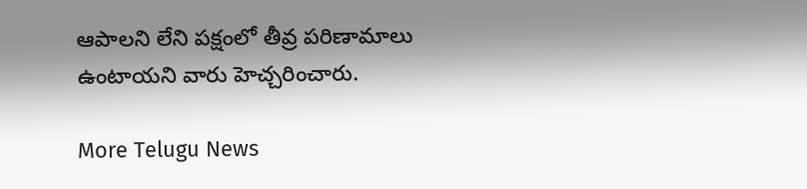ఆపాలని లేని పక్షంలో తీవ్ర పరిణామాలు ఉంటాయని వారు హెచ్చరించారు.

More Telugu News